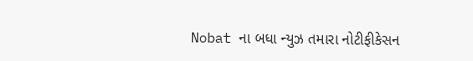Nobat ના બધા ન્યુઝ તમારા નોટીફીકેસન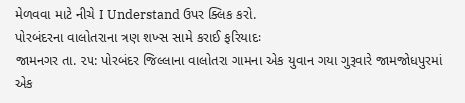મેળવવા માટે નીચે I Understand ઉપર ક્લિક કરો.
પોરબંદરના વાલોતરાના ત્રણ શખ્સ સામે કરાઈ ફરિયાદઃ
જામનગર તા. ૨૫: પોરબંદર જિલ્લાના વાલોતરા ગામના એક યુવાન ગયા ગુરૂવારે જામજોધપુરમાં એક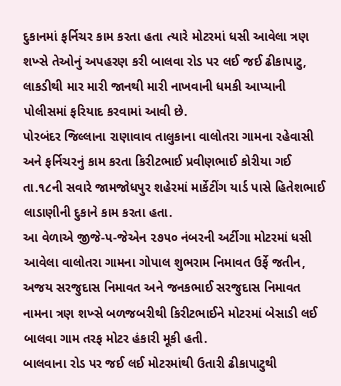દુકાનમાં ફર્નિચર કામ કરતા હતા ત્યારે મોટરમાં ધસી આવેલા ત્રણ શખ્સે તેઓનું અપહરણ કરી બાલવા રોડ પર લઈ જઈ ઢીકાપાટુ, લાકડીથી માર મારી જાનથી મારી નાખવાની ધમકી આપ્યાની પોલીસમાં ફરિયાદ કરવામાં આવી છે.
પોરબંદર જિલ્લાના રાણાવાવ તાલુકાના વાલોતરા ગામના રહેવાસી અને ફર્નિચરનું કામ કરતા કિરીટભાઈ પ્રવીણભાઈ કોરીયા ગઈ તા.૧૮ની સવારે જામજોધપુર શહેરમાં માર્કેટીંગ યાર્ડ પાસે હિતેશભાઈ લાડાણીની દુકાને કામ કરતા હતા.
આ વેળાએ જીજે-પ-જેએન ૨૭૫૦ નંબરની અર્ટીગા મોટરમાં ધસી આવેલા વાલોતરા ગામના ગોપાલ શુભરામ નિમાવત ઉર્ફે જતીન, અજય સરજુદાસ નિમાવત અને જનકભાઈ સરજુદાસ નિમાવત નામના ત્રણ શખ્સે બળજબરીથી કિરીટભાઈને મોટરમાં બેસાડી લઈ બાલવા ગામ તરફ મોટર હંકારી મૂકી હતી.
બાલવાના રોડ પર જઈ લઈ મોટરમાંથી ઉતારી ઢીકાપાટુથી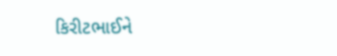કિરીટભાઈને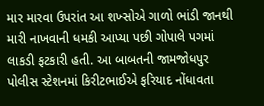માર મારવા ઉપરાંત આ શખ્સોએ ગાળો ભાંડી જાનથી મારી નાખવાની ધમકી આપ્યા પછી ગોપાલે પગમાં લાકડી ફટકારી હતી. આ બાબતની જામજોધપુર પોલીસ સ્ટેશનમાં કિરીટભાઈએ ફરિયાદ નોંધાવતા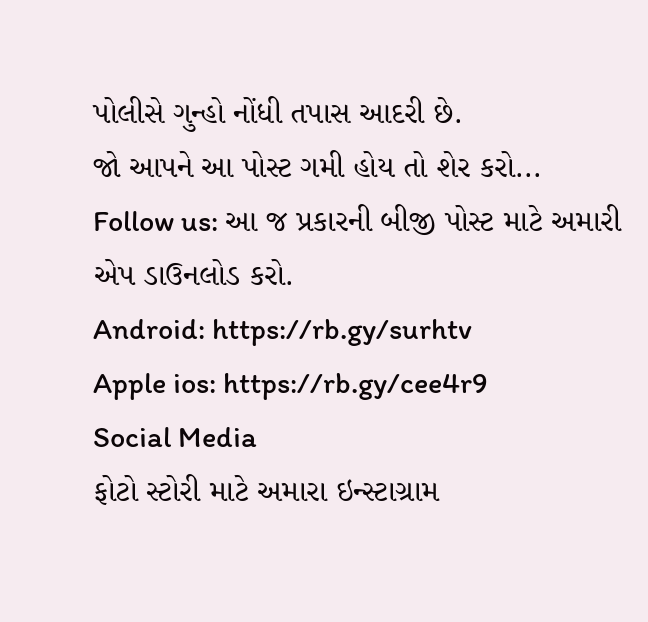પોલીસે ગુન્હો નોંધી તપાસ આદરી છે.
જો આપને આ પોસ્ટ ગમી હોય તો શેર કરો...
Follow us: આ જ પ્રકારની બીજી પોસ્ટ માટે અમારી એપ ડાઉનલોડ કરો.
Android: https://rb.gy/surhtv
Apple ios: https://rb.gy/cee4r9
Social Media
ફોટો સ્ટોરી માટે અમારા ઇન્સ્ટાગ્રામ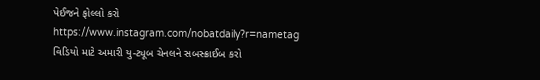પેઈજને ફોલ્લો કરો
https://www.instagram.com/nobatdaily?r=nametag
વિડિયો માટે અમારી યુ-ટ્યૂબ ચેનલને સબસ્ક્રાઈબ કરો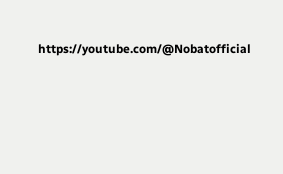https://youtube.com/@Nobatofficial